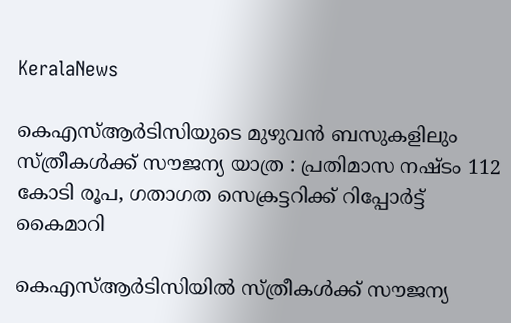KeralaNews

കെഎസ്ആര്‍ടിസിയുടെ മുഴുവൻ ബസുകളിലും സ്ത്രീകള്‍ക്ക് സൗജന്യ യാത്ര : പ്രതിമാസ നഷ്ടം 112 കോടി രൂപ, ഗതാഗത സെക്രട്ടറിക്ക് റിപ്പോർട്ട് കൈമാറി

കെഎസ്ആർടിസിയിൽ സ്ത്രീകൾക്ക് സൗജന്യ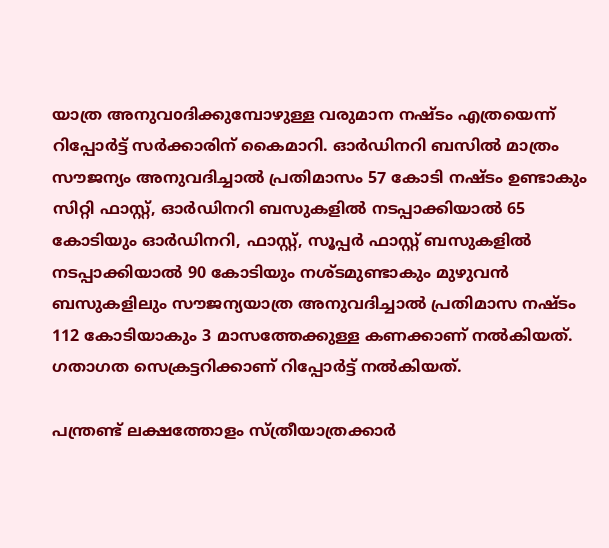യാത്ര അനുവoദിക്കുമ്പോഴുള്ള വരുമാന നഷ്ടം എത്രയെന്ന് റിപ്പോർട്ട്‌ സര്‍ക്കാരിന് കൈമാറി. ഓർഡിനറി ബസിൽ മാത്രം സൗജന്യം അനുവദിച്ചാൽ പ്രതിമാസം 57 കോടി നഷ്ടം ഉണ്ടാകും സിറ്റി ഫാസ്റ്റ്, ഓർഡിനറി ബസുകളിൽ നടപ്പാക്കിയാൽ 65 കോടിയും ഓർഡിനറി, ഫാസ്റ്റ്, സൂപ്പർ ഫാസ്റ്റ് ബസുകളിൽ നടപ്പാക്കിയാൽ 90 കോടിയും നശ്ടമുണ്ടാകും മുഴുവൻ ബസുകളിലും സൗജന്യയാത്ര അനുവദിച്ചാൽ പ്രതിമാസ നഷ്ടം 112 കോടിയാകും 3 മാസത്തേക്കുള്ള കണക്കാണ് നൽകിയത്. ഗതാഗത സെക്രട്ടറിക്കാണ് റിപ്പോർട്ട്‌ നൽകിയത്.

പന്ത്രണ്ട് ലക്ഷത്തോളം സ്ത്രീയാത്രക്കാർ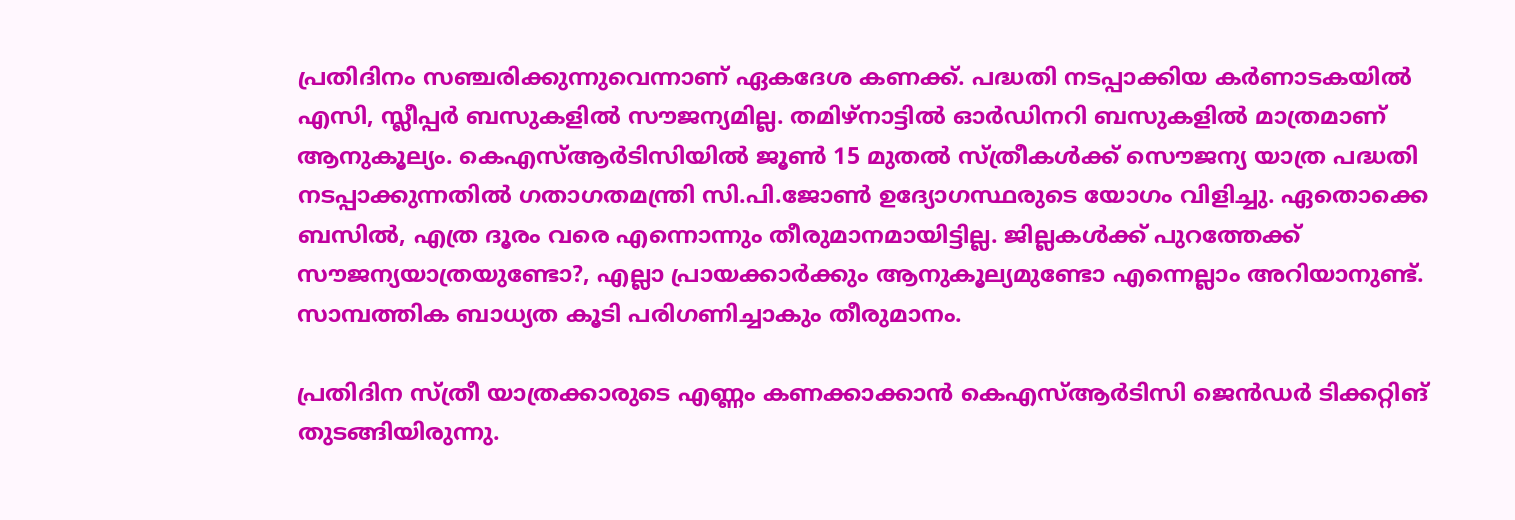പ്രതിദിനം സഞ്ചരിക്കുന്നുവെന്നാണ് ഏകദേശ കണക്ക്. പദ്ധതി നടപ്പാക്കിയ കർണാടകയിൽ എസി, സ്ലീപ്പർ ബസുകളിൽ സൗജന്യമില്ല. തമിഴ്നാട്ടിൽ ഓർഡിനറി ബസുകളിൽ മാത്രമാണ് ആനുകൂല്യം. കെഎസ്ആർടിസിയിൽ ജൂൺ 15 മുതൽ സ്ത്രീകൾക്ക് സൌജന്യ യാത്ര പദ്ധതി നടപ്പാക്കുന്നതിൽ ഗതാഗതമന്ത്രി സി.പി.ജോൺ ഉദ്യോഗസ്ഥരുടെ യോഗം വിളിച്ചു. ഏതൊക്കെ ബസിൽ, എത്ര ദൂരം വരെ എന്നൊന്നും തീരുമാനമായിട്ടില്ല. ജില്ലകൾക്ക് പുറത്തേക്ക് സൗജന്യയാത്രയുണ്ടോ?, എല്ലാ പ്രായക്കാർക്കും ആനുകൂല്യമുണ്ടോ എന്നെല്ലാം അറിയാനുണ്ട്. സാമ്പത്തിക ബാധ്യത കൂടി പരിഗണിച്ചാകും തീരുമാനം.

പ്രതിദിന സ്ത്രീ യാത്രക്കാരുടെ എണ്ണം കണക്കാക്കാൻ കെഎസ്ആർടിസി ജെൻഡർ ടിക്കറ്റിങ് തുടങ്ങിയിരുന്നു.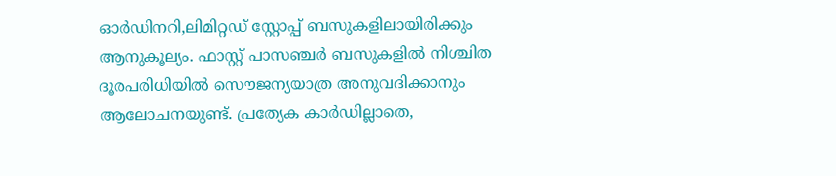ഓർഡിനറി,ലിമിറ്റഡ് സ്റ്റോപ്പ് ബസുകളിലായിരിക്കും ആനുകൂല്യം. ഫാസ്റ്റ് പാസഞ്ചർ ബസുകളിൽ നിശ്ചിത ദൂരപരിധിയിൽ സൌജന്യയാത്ര അനുവദിക്കാനും ആലോചനയുണ്ട്. പ്രത്യേക കാർഡില്ലാതെ,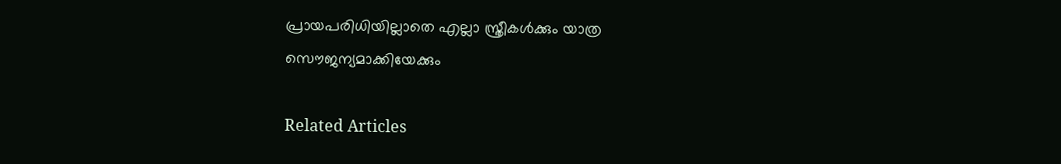പ്രായപരിധിയില്ലാതെ എല്ലാ സ്ത്രീകൾക്കും യാത്ര സൌജന്യമാക്കിയേക്കും

Related Articles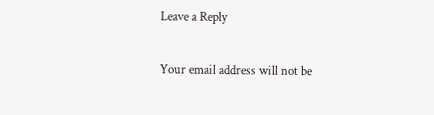Leave a Reply

Your email address will not be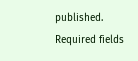published. Required fields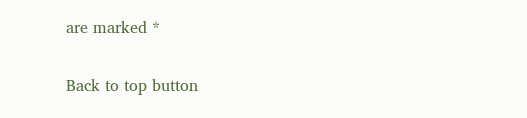are marked *

Back to top button